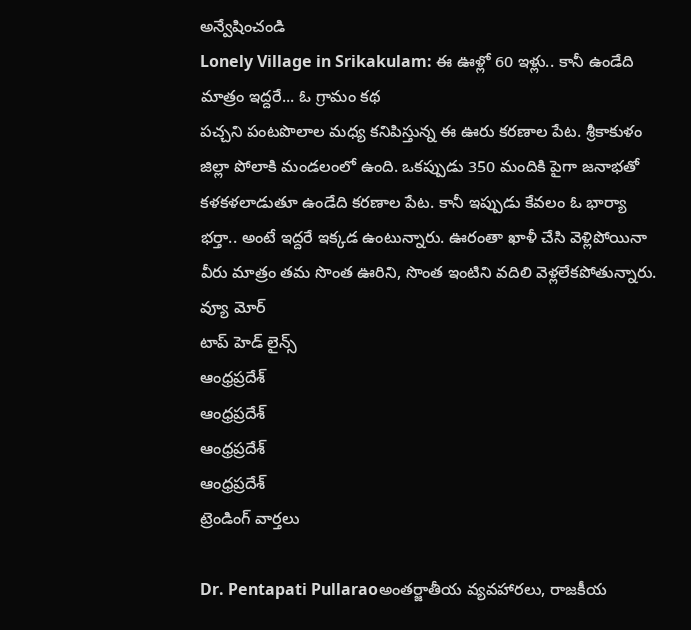అన్వేషించండి
Lonely Village in Srikakulam: ఈ ఊళ్లో 60 ఇళ్లు.. కానీ ఉండేది మాత్రం ఇద్దరే... ఓ గ్రామం కథ
పచ్చని పంటపొలాల మధ్య కనిపిస్తున్న ఈ ఊరు కరణాల పేట. శ్రీకాకుళం జిల్లా పోలాకి మండలంలో ఉంది. ఒకప్పుడు 350 మందికి పైగా జనాభతో కళకళలాడుతూ ఉండేది కరణాల పేట. కానీ ఇప్పుడు కేవలం ఓ భార్యా భర్తా.. అంటే ఇద్దరే ఇక్కడ ఉంటున్నారు. ఊరంతా ఖాళీ చేసి వెళ్లిపోయినా వీరు మాత్రం తమ సొంత ఊరిని, సొంత ఇంటిని వదిలి వెళ్లలేకపోతున్నారు.
వ్యూ మోర్
టాప్ హెడ్ లైన్స్
ఆంధ్రప్రదేశ్
ఆంధ్రప్రదేశ్
ఆంధ్రప్రదేశ్
ఆంధ్రప్రదేశ్
ట్రెండింగ్ వార్తలు

Dr. Pentapati Pullaraoఅంతర్జాతీయ వ్యవహారలు, రాజకీయ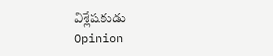విశ్లేషకుడు
Opinion